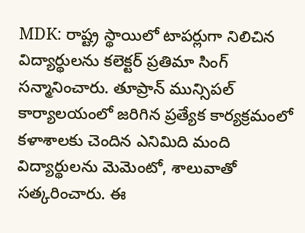MDK: రాష్ట్ర స్థాయిలో టాపర్లుగా నిలిచిన విద్యార్థులను కలెక్టర్ ప్రతిమా సింగ్ సన్మానించారు. తూప్రాన్ మున్సిపల్ కార్యాలయంలో జరిగిన ప్రత్యేక కార్యక్రమంలో కళాశాలకు చెందిన ఎనిమిది మంది విద్యార్థులను మెమెంటో, శాలువాతో సత్కరించారు. ఈ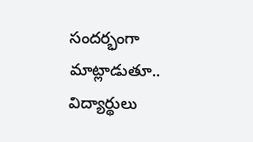సందర్భంగా మాట్లాడుతూ.. విద్యార్థులు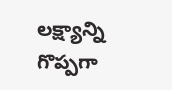లక్ష్యాన్ని గొప్పగా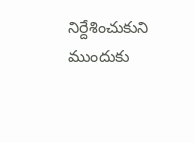నిర్దేశించుకుని ముందుకు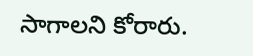సాగాలని కోరారు.